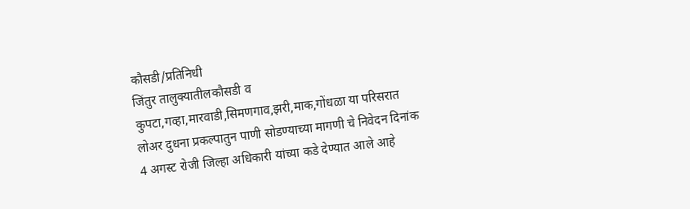कौसडी/प्रतिनिधी
जिंतुर तालुक्यातीलकौसडी व कुपटा,गव्हा,मारवाडी,सिमणगाव,झरी,माक,गोंधळा या परिसरात लोअर दुधना प्रकल्पातुन पाणी सोडण्याच्या मागणी चे निवेदन दिनांक 4 अगस्ट रोजी जिल्हा अधिकारी यांच्या कडे देण्यात आले आहे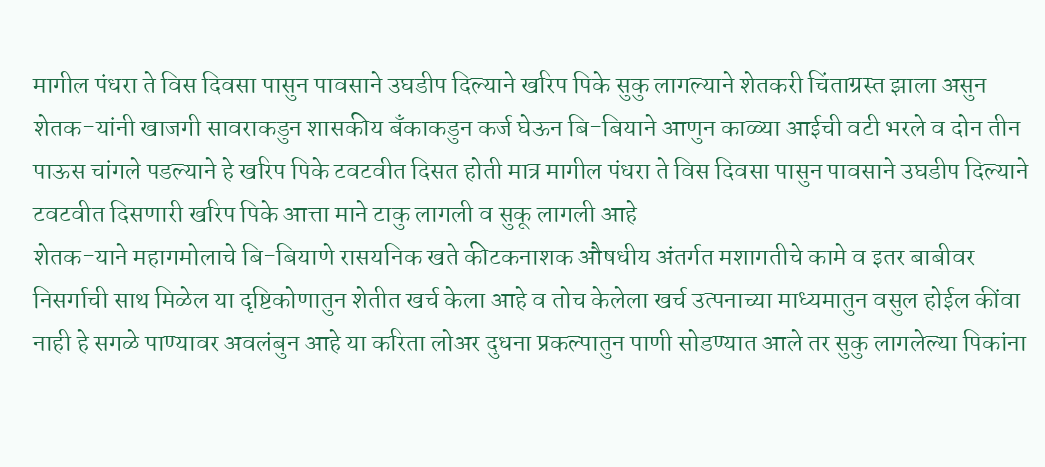मागील पंधरा ते विस दिवसा पासुन पावसाने उघडीप दिल्याने खरिप पिके सुकु लागल्याने शेतकरी चिंताग्रस्त झाला असुन शेतक-यांनी खाजगी सावराकडुन शासकीय बँकाकडुन कर्ज घेऊन बि-बियाने आणुन काळ्या आईची वटी भरले व दोन तीन पाऊस चांगले पडल्याने हे खरिप पिके टवटवीत दिसत होती मात्र मागील पंधरा ते विस दिवसा पासुन पावसाने उघडीप दिल्याने टवटवीत दिसणारी खरिप पिके आत्ता माने टाकु लागली व सुकू लागली आहे
शेतक-याने महागमोलाचे बि-बियाणे रासयनिक खते कीटकनाशक औषधीय अंतर्गत मशागतीचे कामे व इतर बाबीवर निसर्गाची साथ मिळेल या दृष्टिकोणातुन शेतीत खर्च केला आहे व तोच केलेला खर्च उत्पनाच्या माध्यमातुन वसुल होईल कींवा नाही हे सगळे पाण्यावर अवलंबुन आहे या करिता लोअर दुधना प्रकल्पातुन पाणी सोडण्यात आले तर सुकु लागलेल्या पिकांना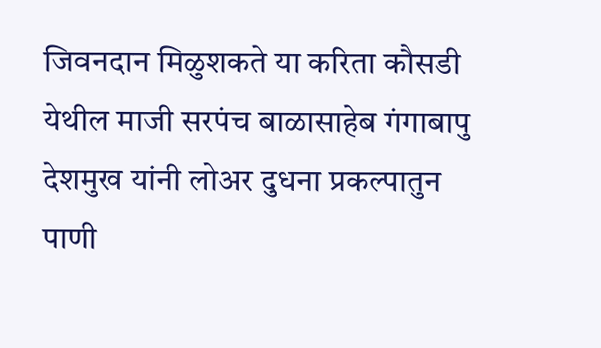जिवनदान मिळुशकते या करिता कौसडी येथील माजी सरपंच बाळासाहेब गंगाबापु देशमुख यांनी लोअर दुधना प्रकल्पातुन पाणी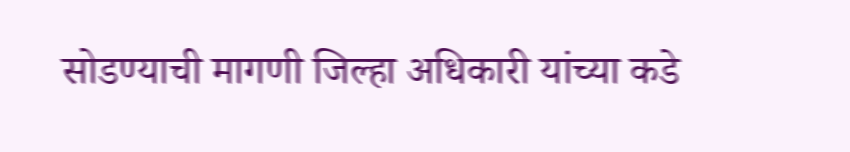सोडण्याची मागणी जिल्हा अधिकारी यांच्या कडे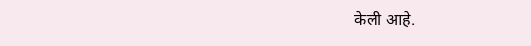केली आहे.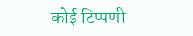कोई टिप्पणी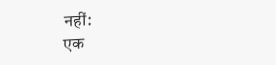नहीं:
एक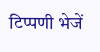टिप्पणी भेजें